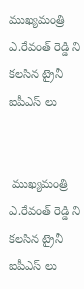ముఖ్యమంత్రి ఎ.రేవంత్ రెడ్డి ని కలసిన ట్రైనీ ఐపీఎస్ లు


 ముఖ్యమంత్రి ఎ.రేవంత్ రెడ్డి ని కలసిన ట్రైనీ ఐపీఎస్ లు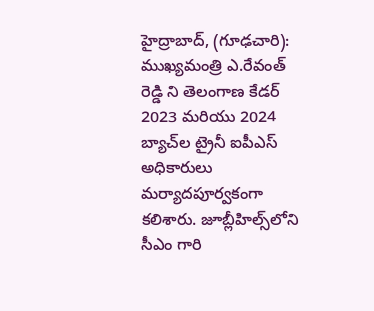హైద్రాబాద్, (గూఢచారి): ముఖ్యమంత్రి ఎ.రేవంత్ రెడ్డి ని తెలంగాణ కేడర్‌ 2023 మరియు 2024 బ్యాచ్‌ల ట్రైనీ ఐపీఎస్ అధికారులు మర్యాదపూర్వకంగా కలిశారు. జూబ్లీహిల్స్‌లోని సీఎం గారి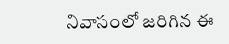నివాసంలో జరిగిన ఈ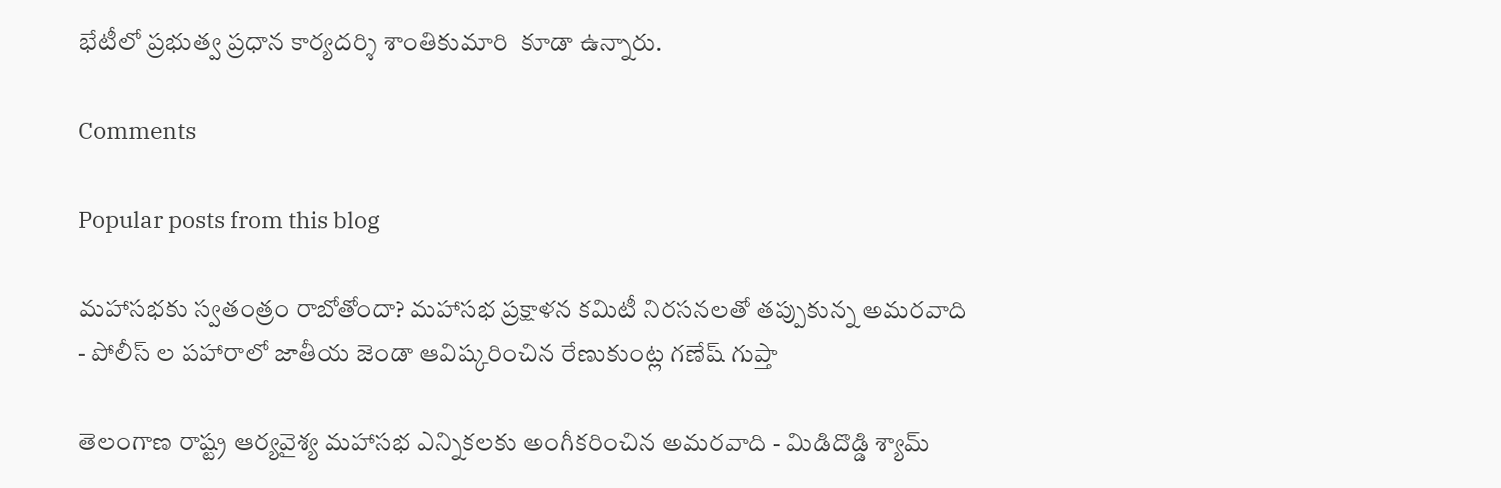భేటీలో ప్రభుత్వ ప్రధాన కార్యదర్శి శాంతికుమారి  కూడా ఉన్నారు.

Comments

Popular posts from this blog

మహాసభకు స్వతంత్రం రాబోతోందా? మహాసభ ప్రక్షాళన కమిటీ నిరసనలతో తప్పుకున్న అమరవాది - పోలీస్ ల పహారాలో జాతీయ జెండా ఆవిష్కరించిన రేణుకుంట్ల గణేష్ గుప్తా

తెలంగాణ రాష్ట్ర ఆర్యవైశ్య మహాసభ ఎన్నికలకు అంగీకరించిన అమరవాది - మిడిదొడ్డి శ్యామ్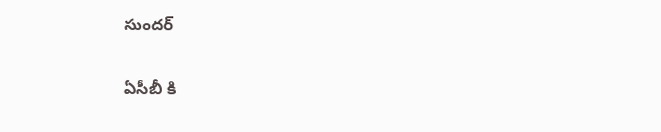సుందర్

ఏసీబీ కి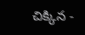చిక్కిన -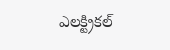ఎలక్ట్రికల్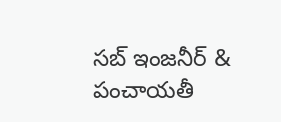సబ్ ఇంజనీర్ & పంచాయతీ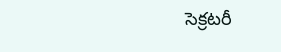సెక్రటరీ